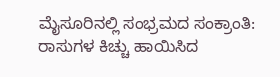ಮೈಸೂರಿನಲ್ಲಿ ಸಂಭ್ರಮದ ಸಂಕ್ರಾಂತಿ: ರಾಸುಗಳ ಕಿಚ್ಚು ಹಾಯಿಸಿದ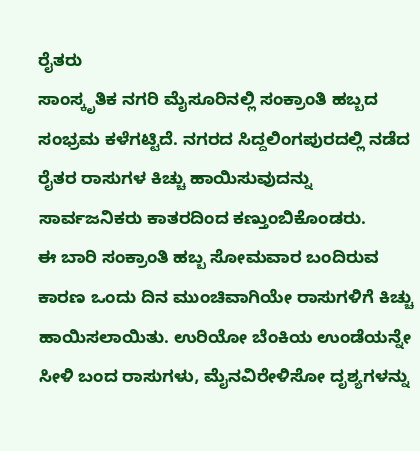ರೈತರು
ಸಾಂಸ್ಕೃತಿಕ ನಗರಿ ಮೈಸೂರಿನಲ್ಲಿ ಸಂಕ್ರಾಂತಿ ಹಬ್ಬದ ಸಂಭ್ರಮ ಕಳೆಗಟ್ಟಿದೆ. ನಗರದ ಸಿದ್ದಲಿಂಗಪುರದಲ್ಲಿ ನಡೆದ ರೈತರ ರಾಸುಗಳ ಕಿಚ್ಚು ಹಾಯಿಸುವುದನ್ನು ಸಾರ್ವಜನಿಕರು ಕಾತರದಿಂದ ಕಣ್ತುಂಬಿಕೊಂಡರು.
ಈ ಬಾರಿ ಸಂಕ್ರಾಂತಿ ಹಬ್ಬ ಸೋಮವಾರ ಬಂದಿರುವ ಕಾರಣ ಒಂದು ದಿನ ಮುಂಚಿವಾಗಿಯೇ ರಾಸುಗಳಿಗೆ ಕಿಚ್ಚು ಹಾಯಿಸಲಾಯಿತು. ಉರಿಯೋ ಬೆಂಕಿಯ ಉಂಡೆಯನ್ನೇ ಸೀಳಿ ಬಂದ ರಾಸುಗಳು, ಮೈನವಿರೇಳಿಸೋ ದೃಶ್ಯಗಳನ್ನು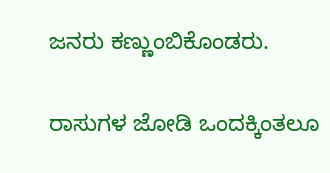ಜನರು ಕಣ್ಣುಂಬಿಕೊಂಡರು.

ರಾಸುಗಳ ಜೋಡಿ ಒಂದಕ್ಕಿಂತಲೂ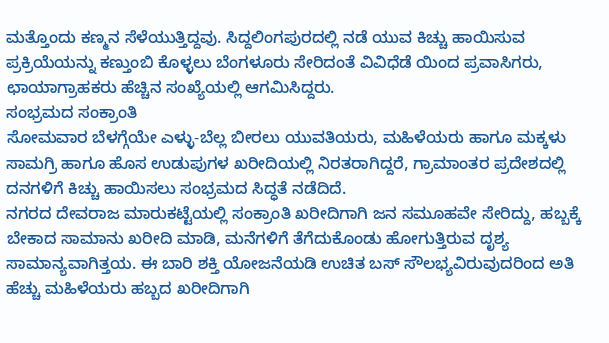ಮತ್ತೊಂದು ಕಣ್ಮನ ಸೆಳೆಯುತ್ತಿದ್ದವು. ಸಿದ್ದಲಿಂಗಪುರದಲ್ಲಿ ನಡೆ ಯುವ ಕಿಚ್ಚು ಹಾಯಿಸುವ ಪ್ರಕ್ರಿಯೆಯನ್ನು ಕಣ್ತುಂಬಿ ಕೊಳ್ಳಲು ಬೆಂಗಳೂರು ಸೇರಿದಂತೆ ವಿವಿಧೆಡೆ ಯಿಂದ ಪ್ರವಾಸಿಗರು, ಛಾಯಾಗ್ರಾಹಕರು ಹೆಚ್ಚಿನ ಸಂಖ್ಯೆಯಲ್ಲಿ ಆಗಮಿಸಿದ್ದರು.
ಸಂಭ್ರಮದ ಸಂಕ್ರಾಂತಿ
ಸೋಮವಾರ ಬೆಳಗ್ಗೆಯೇ ಎಳ್ಳು-ಬೆಲ್ಲ ಬೀರಲು ಯುವತಿಯರು, ಮಹಿಳೆಯರು ಹಾಗೂ ಮಕ್ಕಳು ಸಾಮಗ್ರಿ ಹಾಗೂ ಹೊಸ ಉಡುಪುಗಳ ಖರೀದಿಯಲ್ಲಿ ನಿರತರಾಗಿದ್ದರೆ, ಗ್ರಾಮಾಂತರ ಪ್ರದೇಶದಲ್ಲಿ ದನಗಳಿಗೆ ಕಿಚ್ಚು ಹಾಯಿಸಲು ಸಂಭ್ರಮದ ಸಿದ್ಧತೆ ನಡೆದಿದೆ.
ನಗರದ ದೇವರಾಜ ಮಾರುಕಟ್ಟೆಯಲ್ಲಿ ಸಂಕ್ರಾಂತಿ ಖರೀದಿಗಾಗಿ ಜನ ಸಮೂಹವೇ ಸೇರಿದ್ದು, ಹಬ್ಬಕ್ಕೆ ಬೇಕಾದ ಸಾಮಾನು ಖರೀದಿ ಮಾಡಿ, ಮನೆಗಳಿಗೆ ತೆಗೆದುಕೊಂಡು ಹೋಗುತ್ತಿರುವ ದೃಶ್ಯ ಸಾಮಾನ್ಯವಾಗಿತ್ತಯ. ಈ ಬಾರಿ ಶಕ್ತಿ ಯೋಜನೆಯಡಿ ಉಚಿತ ಬಸ್ ಸೌಲಭ್ಯವಿರುವುದರಿಂದ ಅತಿ ಹೆಚ್ಚು ಮಹಿಳೆಯರು ಹಬ್ಬದ ಖರೀದಿಗಾಗಿ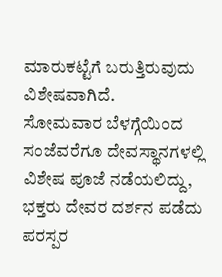ಮಾರುಕಟ್ಟೆಗೆ ಬರುತ್ತಿರುವುದು ವಿಶೇಷವಾಗಿದೆ.
ಸೋಮವಾರ ಬೆಳಗ್ಗೆಯಿಂದ ಸಂಜೆವರೆಗೂ ದೇವಸ್ಥಾನಗಳಲ್ಲಿ ವಿಶೇಷ ಪೂಜೆ ನಡೆಯಲಿದ್ದು, ಭಕ್ತರು ದೇವರ ದರ್ಶನ ಪಡೆದು ಪರಸ್ಪರ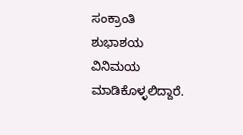ಸಂಕ್ರಾಂತಿ ಶುಭಾಶಯ ವಿನಿಮಯ ಮಾಡಿಕೊಳ್ಳಲಿದ್ದಾರೆ.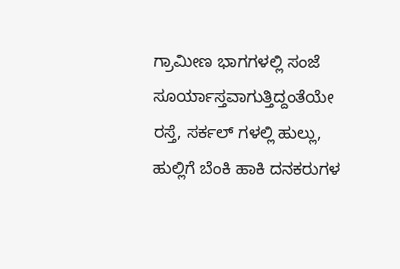ಗ್ರಾಮೀಣ ಭಾಗಗಳಲ್ಲಿ ಸಂಜೆ ಸೂರ್ಯಾಸ್ತವಾಗುತ್ತಿದ್ದಂತೆಯೇ ರಸ್ತೆ, ಸರ್ಕಲ್ ಗಳಲ್ಲಿ ಹುಲ್ಲು, ಹುಲ್ಲಿಗೆ ಬೆಂಕಿ ಹಾಕಿ ದನಕರುಗಳ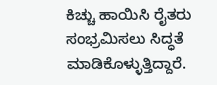ಕಿಚ್ಚು ಹಾಯಿಸಿ ರೈತರು ಸಂಭ್ರಮಿಸಲು ಸಿದ್ಧತೆ ಮಾಡಿಕೊಳ್ಳುತ್ತಿದ್ದಾರೆ.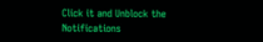Click it and Unblock the Notifications